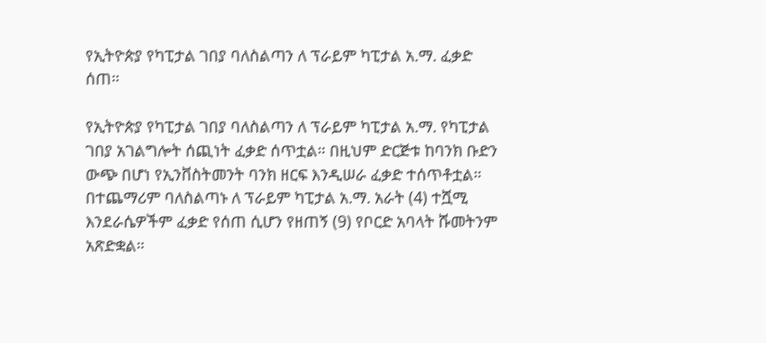የኢትዮጵያ የካፒታል ገበያ ባለስልጣን ለ ፕራይም ካፒታል አ.ማ. ፈቃድ ሰጠ።

የኢትዮጵያ የካፒታል ገበያ ባለስልጣን ለ ፕራይም ካፒታል አ.ማ. የካፒታል ገበያ አገልግሎት ሰጪነት ፈቃድ ሰጥቷል። በዚህም ድርጅቱ ከባንክ ቡድን ውጭ በሆነ የኢንቨስትመንት ባንክ ዘርፍ እንዲሠራ ፈቃድ ተሰጥቶቷል። በተጨማሪም ባለስልጣኑ ለ ፕራይም ካፒታል አ.ማ. አራት (4) ተሿሚ እንደራሴዎችም ፈቃድ የሰጠ ሲሆን የዘጠኝ (9) የቦርድ አባላት ሹመትንም አጽድቋል።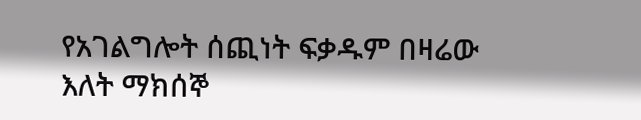የአገልግሎት ሰጪነት ፍቃዱም በዛሬው እለት ማክሰኞ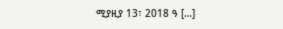ሚያዚያ 13፣ 2018 ዓ […]